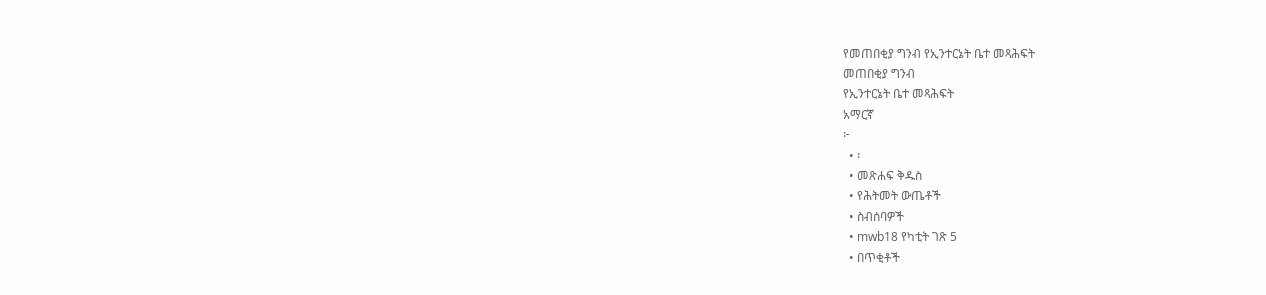የመጠበቂያ ግንብ የኢንተርኔት ቤተ መጻሕፍት
መጠበቂያ ግንብ
የኢንተርኔት ቤተ መጻሕፍት
አማርኛ
፦
  • ፡
  • መጽሐፍ ቅዱስ
  • የሕትመት ውጤቶች
  • ስብሰባዎች
  • mwb18 የካቲት ገጽ 5
  • በጥቂቶች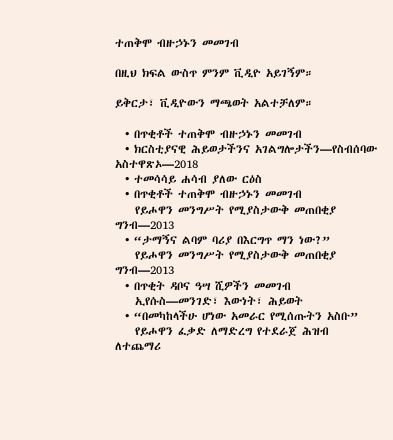ተጠቅሞ ብዙኃኑን መመገብ

በዚህ ክፍል ውስጥ ምንም ቪዲዮ አይገኝም።

ይቅርታ፣ ቪዲዮውን ማጫወት አልተቻለም።

  • በጥቂቶች ተጠቅሞ ብዙኃኑን መመገብ
  • ክርስቲያናዊ ሕይወታችንና አገልግሎታችን—የስብሰባው አስተዋጽኦ—2018
  • ተመሳሳይ ሐሳብ ያለው ርዕስ
  • በጥቂቶች ተጠቅሞ ብዙኃኑን መመገብ
    የይሖዋን መንግሥት የሚያስታውቅ መጠበቂያ ግንብ—2013
  • “ታማኝና ልባም ባሪያ በእርግጥ ማን ነው?”
    የይሖዋን መንግሥት የሚያስታውቅ መጠበቂያ ግንብ—2013
  • በጥቂት ዳቦና ዓሣ ሺዎችን መመገብ
    ኢየሱስ—መንገድ፣ እውነት፣ ሕይወት
  • “በመካከላችሁ ሆነው አመራር የሚሰጡትን አስቡ”
    የይሖዋን ፈቃድ ለማድረግ የተደራጀ ሕዝብ
ለተጨማሪ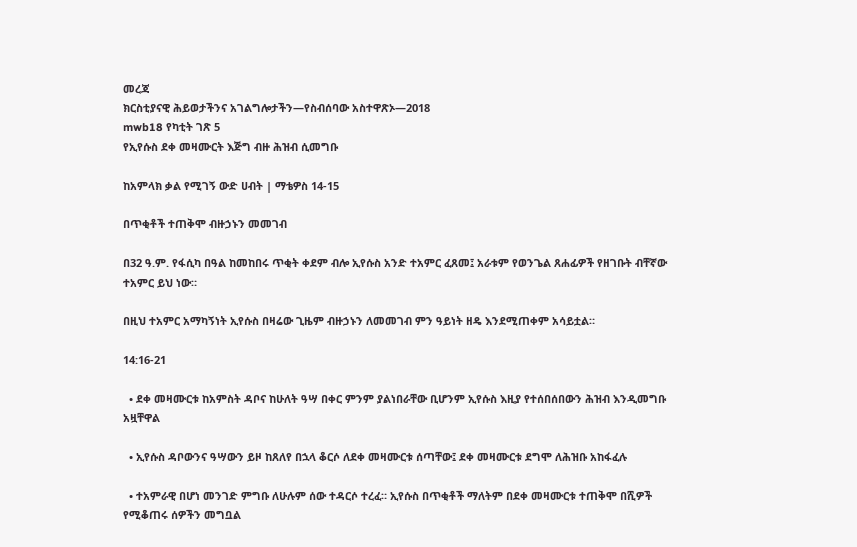መረጃ
ክርስቲያናዊ ሕይወታችንና አገልግሎታችን—የስብሰባው አስተዋጽኦ—2018
mwb18 የካቲት ገጽ 5
የኢየሱስ ደቀ መዛሙርት እጅግ ብዙ ሕዝብ ሲመግቡ

ከአምላክ ቃል የሚገኝ ውድ ሀብት | ማቴዎስ 14-15

በጥቂቶች ተጠቅሞ ብዙኃኑን መመገብ

በ32 ዓ.ም. የፋሲካ በዓል ከመከበሩ ጥቂት ቀደም ብሎ ኢየሱስ አንድ ተአምር ፈጸመ፤ አራቱም የወንጌል ጸሐፊዎች የዘገቡት ብቸኛው ተአምር ይህ ነው።

በዚህ ተአምር አማካኝነት ኢየሱስ በዛሬው ጊዜም ብዙኃኑን ለመመገብ ምን ዓይነት ዘዴ እንደሚጠቀም አሳይቷል።

14:16-21

  • ደቀ መዛሙርቱ ከአምስት ዳቦና ከሁለት ዓሣ በቀር ምንም ያልነበራቸው ቢሆንም ኢየሱስ እዚያ የተሰበሰበውን ሕዝብ እንዲመግቡ አዟቸዋል

  • ኢየሱስ ዳቦውንና ዓሣውን ይዞ ከጸለየ በኋላ ቆርሶ ለደቀ መዛሙርቱ ሰጣቸው፤ ደቀ መዛሙርቱ ደግሞ ለሕዝቡ አከፋፈሉ

  • ተአምራዊ በሆነ መንገድ ምግቡ ለሁሉም ሰው ተዳርሶ ተረፈ። ኢየሱስ በጥቂቶች ማለትም በደቀ መዛሙርቱ ተጠቅሞ በሺዎች የሚቆጠሩ ሰዎችን መግቧል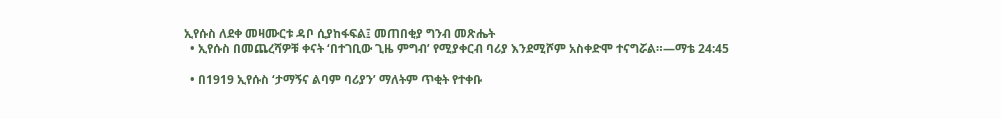ኢየሱስ ለደቀ መዛሙርቱ ዳቦ ሲያከፋፍል፤ መጠበቂያ ግንብ መጽሔት
  • ኢየሱስ በመጨረሻዎቹ ቀናት ‘በተገቢው ጊዜ ምግብ’ የሚያቀርብ ባሪያ እንደሚሾም አስቀድሞ ተናግሯል።—ማቴ 24:45

  • በ1919 ኢየሱስ ‘ታማኝና ልባም ባሪያን’ ማለትም ጥቂት የተቀቡ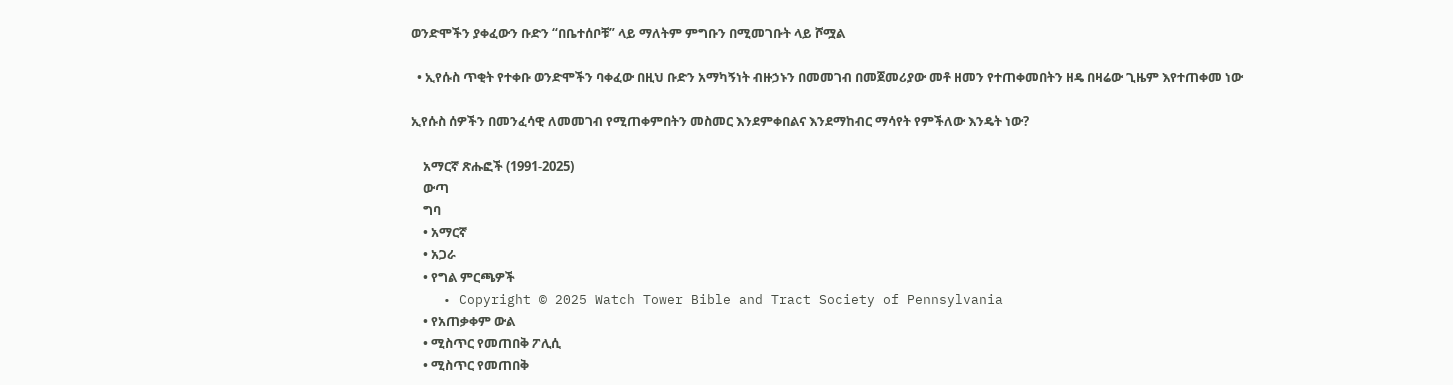ወንድሞችን ያቀፈውን ቡድን “በቤተሰቦቹ” ላይ ማለትም ምግቡን በሚመገቡት ላይ ሾሟል

  • ኢየሱስ ጥቂት የተቀቡ ወንድሞችን ባቀፈው በዚህ ቡድን አማካኝነት ብዙኃኑን በመመገብ በመጀመሪያው መቶ ዘመን የተጠቀመበትን ዘዴ በዛሬው ጊዜም እየተጠቀመ ነው

ኢየሱስ ሰዎችን በመንፈሳዊ ለመመገብ የሚጠቀምበትን መስመር እንደምቀበልና እንደማከብር ማሳየት የምችለው እንዴት ነው?

    አማርኛ ጽሑፎች (1991-2025)
    ውጣ
    ግባ
    • አማርኛ
    • አጋራ
    • የግል ምርጫዎች
    • Copyright © 2025 Watch Tower Bible and Tract Society of Pennsylvania
    • የአጠቃቀም ውል
    • ሚስጥር የመጠበቅ ፖሊሲ
    • ሚስጥር የመጠበቅ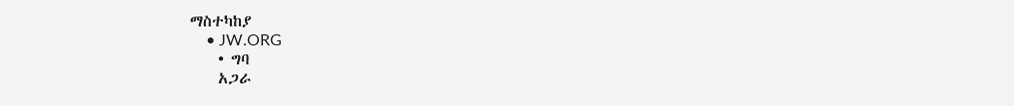ማስተካከያ
    • JW.ORG
    • ግባ
    አጋራ